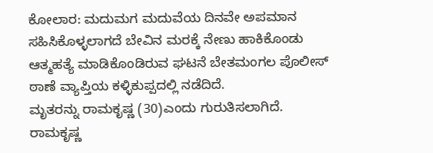ಕೋಲಾರ: ಮದುಮಗ ಮದುವೆಯ ದಿನವೇ ಅಪಮಾನ ಸಹಿಸಿಕೊಳ್ಳಲಾಗದೆ ಬೇವಿನ ಮರಕ್ಕೆ ನೇಣು ಹಾಕಿಕೊಂಡು ಆತ್ಮಹತ್ಯೆ ಮಾಡಿಕೊಂಡಿರುವ ಘಟನೆ ಬೇತಮಂಗಲ ಪೊಲೀಸ್ ಠಾಣೆ ವ್ಯಾಪ್ತಿಯ ಕಳ್ಳಿಕುಪ್ಪದಲ್ಲಿ ನಡೆದಿದೆ.
ಮೃತರನ್ನು ರಾಮಕೃಷ್ಣ (30)ಎಂದು ಗುರುತಿಸಲಾಗಿದೆ. ರಾಮಕೃಷ್ಣ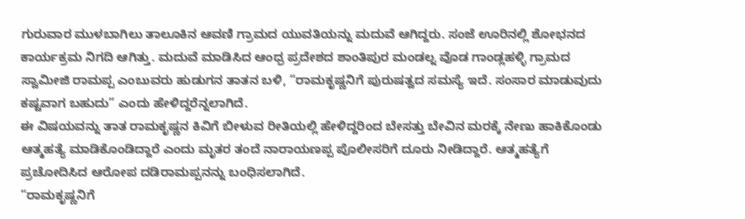ಗುರುವಾರ ಮುಳಬಾಗಿಲು ತಾಲೂಕಿನ ಆವಣಿ ಗ್ರಾಮದ ಯುವತಿಯನ್ನು ಮದುವೆ ಆಗಿದ್ದರು. ಸಂಜೆ ಊರಿನಲ್ಲಿ ಶೋಭನದ ಕಾರ್ಯಕ್ರಮ ನಿಗದಿ ಆಗಿತ್ತು. ಮದುವೆ ಮಾಡಿಸಿದ ಆಂಧ್ರ ಪ್ರದೇಶದ ಶಾಂತಿಪುರ ಮಂಡಲ್ನ ವೊಡ ಗಾಂಡ್ಲಹಳ್ಳಿ ಗ್ರಾಮದ ಸ್ವಾಮೀಜಿ ರಾಮಪ್ಪ ಎಂಬುವರು ಹುಡುಗನ ತಾತನ ಬಳಿ, “ರಾಮಕೃಷ್ಣನಿಗೆ ಪುರುಷತ್ವದ ಸಮಸ್ಯೆ ಇದೆ. ಸಂಸಾರ ಮಾಡುವುದು ಕಷ್ಟವಾಗ ಬಹುದು” ಎಂದು ಹೇಳಿದ್ದರೆನ್ನಲಾಗಿದೆ.
ಈ ವಿಷಯವನ್ನು ತಾತ ರಾಮಕೃಷ್ಣನ ಕಿವಿಗೆ ಬೀಳುವ ರೀತಿಯಲ್ಲಿ ಹೇಳಿದ್ದರಿಂದ ಬೇಸತ್ತು ಬೇವಿನ ಮರಕ್ಕೆ ನೇಣು ಹಾಕಿಕೊಂಡು ಆತ್ಮಹತ್ಯೆ ಮಾಡಿಕೊಂಡಿದ್ದಾರೆ ಎಂದು ಮೃತರ ತಂದೆ ನಾರಾಯಣಪ್ಪ ಪೊಲೀಸರಿಗೆ ದೂರು ನೀಡಿದ್ದಾರೆ. ಆತ್ಮಹತ್ಯೆಗೆ ಪ್ರಚೋದಿಸಿದ ಆರೋಪ ದಡಿರಾಮಪ್ಪನನ್ನು ಬಂಧಿಸಲಾಗಿದೆ.
“ರಾಮಕೃಷ್ಣನಿಗೆ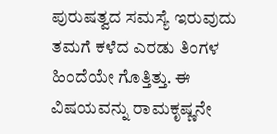ಪುರುಷತ್ವದ ಸಮಸ್ಯೆ ಇರುವುದು ತಮಗೆ ಕಳೆದ ಎರಡು ತಿಂಗಳ ಹಿಂದೆಯೇ ಗೊತ್ತಿತ್ತು. ಈ ವಿಷಯವನ್ನು ರಾಮಕೃಷ್ಣನೇ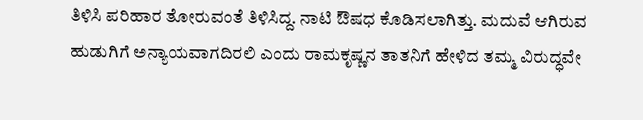ತಿಳಿಸಿ ಪರಿಹಾರ ತೋರುವಂತೆ ತಿಳಿಸಿದ್ದ. ನಾಟಿ ಔಷಧ ಕೊಡಿಸಲಾಗಿತ್ತು. ಮದುವೆ ಆಗಿರುವ ಹುಡುಗಿಗೆ ಅನ್ಯಾಯವಾಗದಿರಲಿ ಎಂದು ರಾಮಕೃಷ್ಣನ ತಾತನಿಗೆ ಹೇಳಿದ ತಮ್ಮ ವಿರುದ್ಧವೇ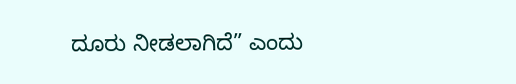ದೂರು ನೀಡಲಾಗಿದೆ” ಎಂದು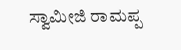ಸ್ವಾಮೀಜಿ ರಾಮಪ್ಪ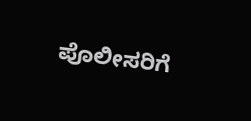ಪೊಲೀಸರಿಗೆ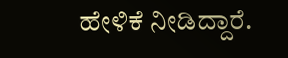ಹೇಳಿಕೆ ನೀಡಿದ್ದಾರೆ.